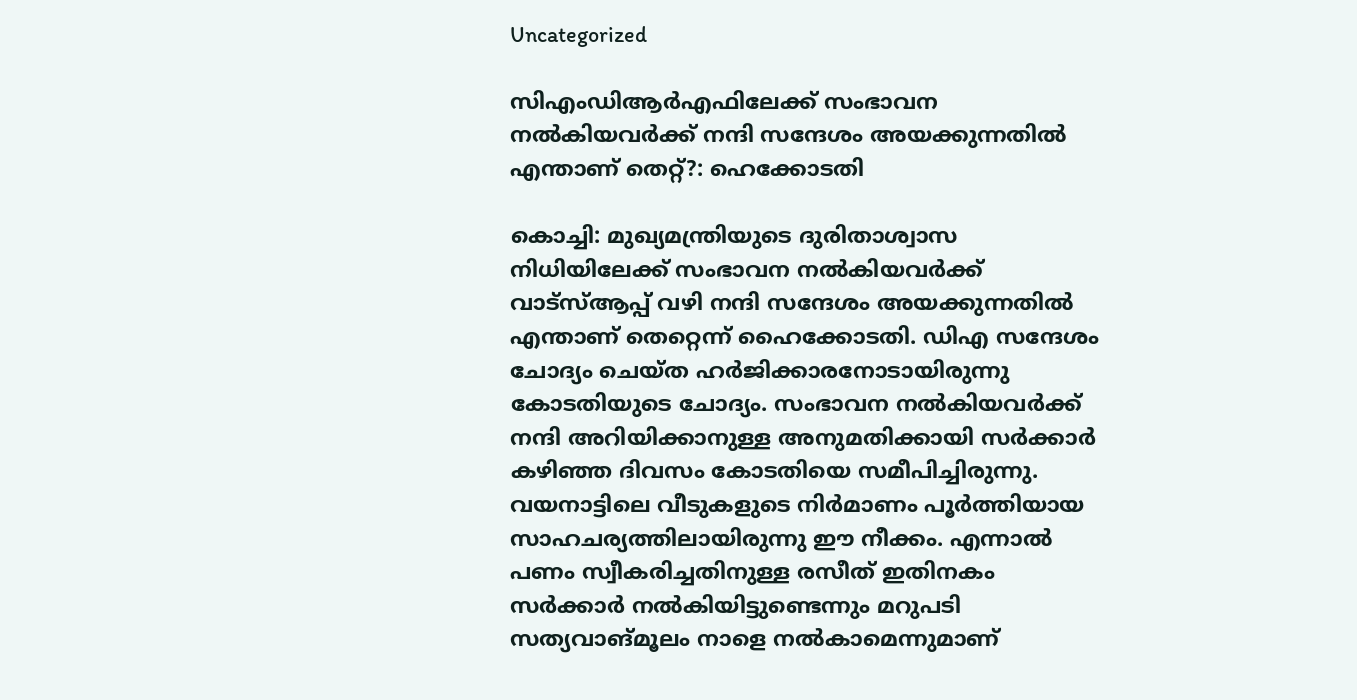Uncategorized

സിഎംഡിആര്‍എഫിലേക്ക് സംഭാവന നല്‍കിയവര്‍ക്ക് നന്ദി സന്ദേശം അയക്കുന്നതില്‍ എന്താണ് തെറ്റ്?: ഹെക്കോടതി

കൊച്ചി: മുഖ്യമന്ത്രിയുടെ ദുരിതാശ്വാസ നിധിയിലേക്ക് സംഭാവന നല്‍കിയവര്‍ക്ക് വാട്‌സ്ആപ്പ് വഴി നന്ദി സന്ദേശം അയക്കുന്നതില്‍ എന്താണ് തെറ്റെന്ന് ഹൈക്കോടതി. ഡിഎ സന്ദേശം ചോദ്യം ചെയ്ത ഹര്‍ജിക്കാരനോടായിരുന്നു കോടതിയുടെ ചോദ്യം. സംഭാവന നല്‍കിയവര്‍ക്ക് നന്ദി അറിയിക്കാനുള്ള അനുമതിക്കായി സര്‍ക്കാര്‍ കഴിഞ്ഞ ദിവസം കോടതിയെ സമീപിച്ചിരുന്നു. വയനാട്ടിലെ വീടുകളുടെ നിര്‍മാണം പൂര്‍ത്തിയായ സാഹചര്യത്തിലായിരുന്നു ഈ നീക്കം. എന്നാല്‍ പണം സ്വീകരിച്ചതിനുള്ള രസീത് ഇതിനകം സര്‍ക്കാര്‍ നല്‍കിയിട്ടുണ്ടെന്നും മറുപടി സത്യവാങ്മൂലം നാളെ നല്‍കാമെന്നുമാണ്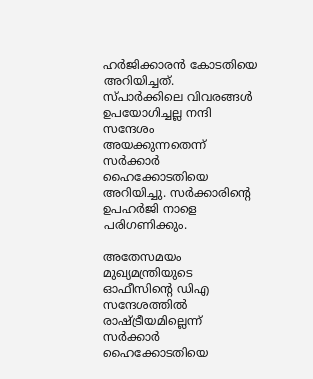ഹര്‍ജിക്കാരന്‍ കോടതിയെ അറിയിച്ചത്. സ്പാര്‍ക്കിലെ വിവരങ്ങള്‍ ഉപയോഗിച്ചല്ല നന്ദി സന്ദേശം അയക്കുന്നതെന്ന് സര്‍ക്കാര്‍ ഹൈക്കോടതിയെ അറിയിച്ചു. സര്‍ക്കാരിന്റെ ഉപഹര്‍ജി നാളെ പരിഗണിക്കും.

അതേസമയം മുഖ്യമന്ത്രിയുടെ ഓഫീസിന്റെ ഡിഎ സന്ദേശത്തില്‍ രാഷ്ട്രീയമില്ലെന്ന് സര്‍ക്കാര്‍ ഹൈക്കോടതിയെ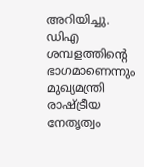അറിയിച്ചു. ഡിഎ ശമ്പളത്തിന്റെ ഭാഗമാണെന്നും മുഖ്യമന്ത്രി രാഷ്ട്രീയ നേതൃത്വം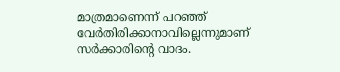മാത്രമാണെന്ന് പറഞ്ഞ് വേര്‍തിരിക്കാനാവില്ലെന്നുമാണ് സര്‍ക്കാരിന്റെ വാദം.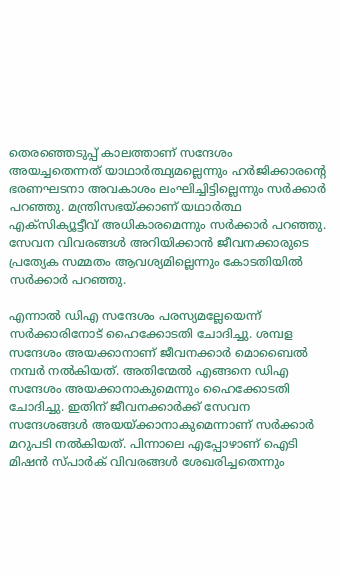തെരഞ്ഞെടുപ്പ് കാലത്താണ് സന്ദേശം അയച്ചതെന്നത് യാഥാര്‍ത്ഥ്യമല്ലെന്നും ഹര്‍ജിക്കാരന്റെ ഭരണഘടനാ അവകാശം ലംഘിച്ചിട്ടില്ലെന്നും സര്‍ക്കാര്‍ പറഞ്ഞു. മന്ത്രിസഭയ്ക്കാണ് യഥാര്‍ത്ഥ എക്സിക്യൂട്ടീവ് അധികാരമെന്നും സര്‍ക്കാര്‍ പറഞ്ഞു. സേവന വിവരങ്ങള്‍ അറിയിക്കാന്‍ ജീവനക്കാരുടെ പ്രത്യേക സമ്മതം ആവശ്യമില്ലെന്നും കോടതിയില്‍ സര്‍ക്കാര്‍ പറഞ്ഞു.

എന്നാല്‍ ഡിഎ സന്ദേശം പരസ്യമല്ലേയെന്ന് സര്‍ക്കാരിനോട് ഹൈക്കോടതി ചോദിച്ചു. ശമ്പള സന്ദേശം അയക്കാനാണ് ജീവനക്കാര്‍ മൊബൈല്‍ നമ്പര്‍ നല്‍കിയത്. അതിന്മേല്‍ എങ്ങനെ ഡിഎ സന്ദേശം അയക്കാനാകുമെന്നും ഹൈക്കോടതി ചോദിച്ചു. ഇതിന് ജീവനക്കാര്‍ക്ക് സേവന സന്ദേശങ്ങള്‍ അയയ്ക്കാനാകുമെന്നാണ് സര്‍ക്കാര്‍ മറുപടി നല്‍കിയത്. പിന്നാലെ എപ്പോഴാണ് ഐടി മിഷന്‍ സ്പാര്‍ക് വിവരങ്ങള്‍ ശേഖരിച്ചതെന്നും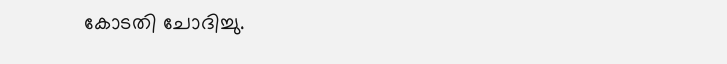കോടതി ചോദിച്ചു.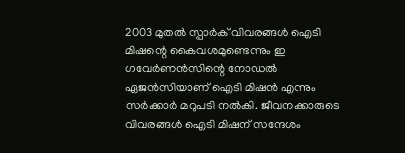2003 മുതല്‍ സ്പാര്‍ക് വിവരങ്ങള്‍ ഐടി മിഷന്റെ കൈവശമുണ്ടെന്നും ഇ ഗവേര്‍ണന്‍സിന്റെ നോഡല്‍ ഏജന്‍സിയാണ് ഐടി മിഷന്‍ എന്നും സര്‍ക്കാര്‍ മറുപടി നല്‍കി. ജീവനക്കാരുടെ വിവരങ്ങള്‍ ഐടി മിഷന് സന്ദേശം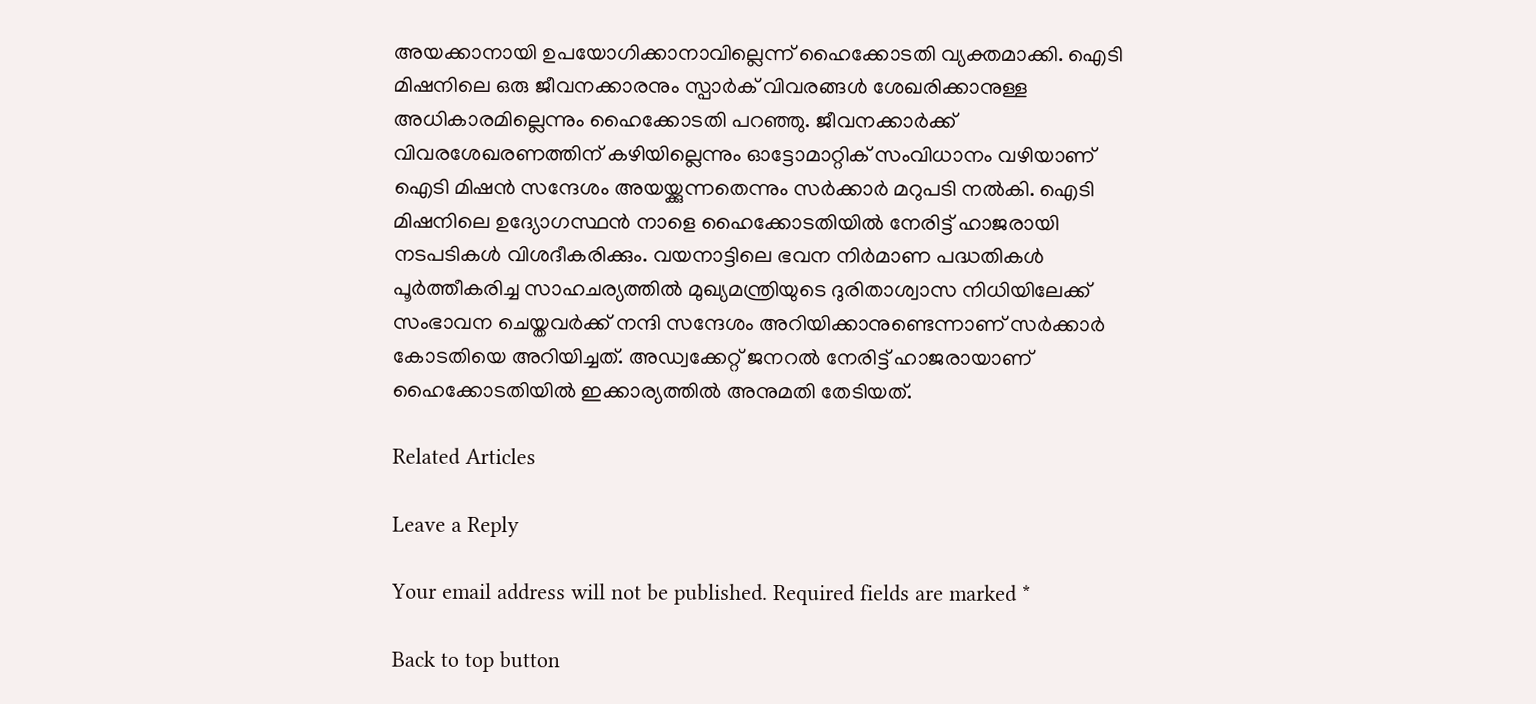അയക്കാനായി ഉപയോഗിക്കാനാവില്ലെന്ന് ഹൈക്കോടതി വ്യക്തമാക്കി. ഐടി മിഷനിലെ ഒരു ജീവനക്കാരനും സ്പാര്‍ക് വിവരങ്ങള്‍ ശേഖരിക്കാനുള്ള അധികാരമില്ലെന്നും ഹൈക്കോടതി പറഞ്ഞു. ജീവനക്കാര്‍ക്ക് വിവരശേഖരണത്തിന് കഴിയില്ലെന്നും ഓട്ടോമാറ്റിക് സംവിധാനം വഴിയാണ് ഐടി മിഷന്‍ സന്ദേശം അയയ്ക്കുന്നതെന്നും സര്‍ക്കാര്‍ മറുപടി നല്‍കി. ഐടി മിഷനിലെ ഉദ്യോഗസ്ഥന്‍ നാളെ ഹൈക്കോടതിയില്‍ നേരിട്ട് ഹാജരായി നടപടികള്‍ വിശദീകരിക്കും. വയനാട്ടിലെ ഭവന നിര്‍മാണ പദ്ധതികള്‍ പൂര്‍ത്തീകരിച്ച സാഹചര്യത്തില്‍ മുഖ്യമന്ത്രിയുടെ ദുരിതാശ്വാസ നിധിയിലേക്ക് സംഭാവന ചെയ്തവര്‍ക്ക് നന്ദി സന്ദേശം അറിയിക്കാനുണ്ടെന്നാണ് സര്‍ക്കാര്‍ കോടതിയെ അറിയിച്ചത്. അഡ്വക്കേറ്റ് ജനറല്‍ നേരിട്ട് ഹാജരായാണ് ഹൈക്കോടതിയില്‍ ഇക്കാര്യത്തില്‍ അനുമതി തേടിയത്.

Related Articles

Leave a Reply

Your email address will not be published. Required fields are marked *

Back to top button